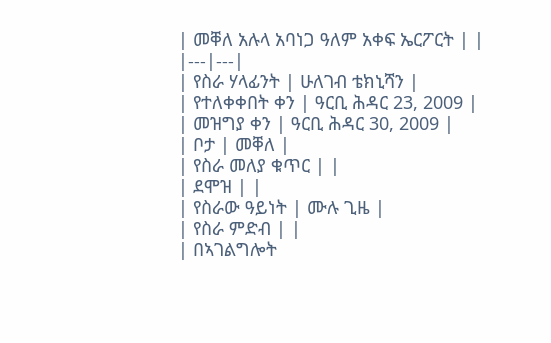| መቐለ አሉላ አባነጋ ዓለም አቀፍ ኤርፖርት | |
|---|---|
| የስራ ሃላፊንት | ሁለገብ ቴክኒሻን |
| የተለቀቀበት ቀን | ዓርቢ ሕዳር 23, 2009 |
| መዝግያ ቀን | ዓርቢ ሕዳር 30, 2009 |
| ቦታ | መቐለ |
| የስራ መለያ ቁጥር | |
| ደሞዝ | |
| የስራው ዓይነት | ሙሉ ጊዜ |
| የስራ ምድብ | |
| በኣገልግሎት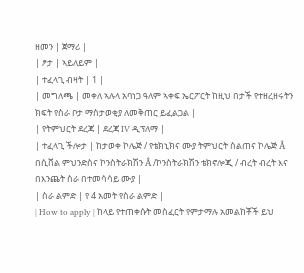ዘመን | ጀማሪ |
| ፆታ | ኣይለይም |
| ተፈላጊ ብዛት | 1 |
| መግለጫ | መቀለ ኣሉላ አባነጋ ዓለም ኣቀፍ ኤርፖርት ከዚህ በታች የተዘረዘሩትን ክፍት የስራ ቦታ ማስታወቂያ ለመቅጠር ይፈልጋል |
| የትምህርት ደረጃ | ደረጃ IV ዲፕለማ |
| ተፈላጊ ችሎታ | ከታወቀ ኮሌጅ / የቴክኒክና ሙያ ትምህርት ስልጠና ኮሌጅ Â በሲቨል ምህንድስና ኮንስትራክሽን Â /ኮንስትራክሽን ቴክኖሎጂ / ብረት ብረት እና በእንጨት ስራ በተመሳሳይ ሙያ |
| ስራ ልምድ | የ 4 አመት የስራ ልምድ |
| How to apply | ከላይ የተጠቀሱት መስፈርት የምታማሉ አመልከቾች ይህ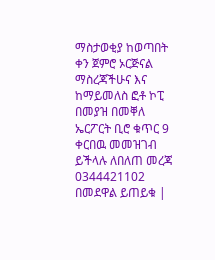ማስታወቂያ ከወጣበት ቀን ጀምሮ ኦርጅናል ማስረጃችሁና እና ከማይመለስ ፎቶ ኮፒ በመያዝ በመቐለ ኤርፖርት ቢሮ ቁጥር 9 ቀርበዉ መመዝገብ ይችላሉ ለበለጠ መረጃ 0344421102 በመደዋል ይጠይቁ |